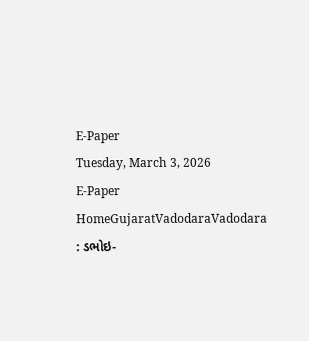E-Paper
Tuesday, March 3, 2026
E-Paper
HomeGujaratVadodaraVadodara : ડભોઇ-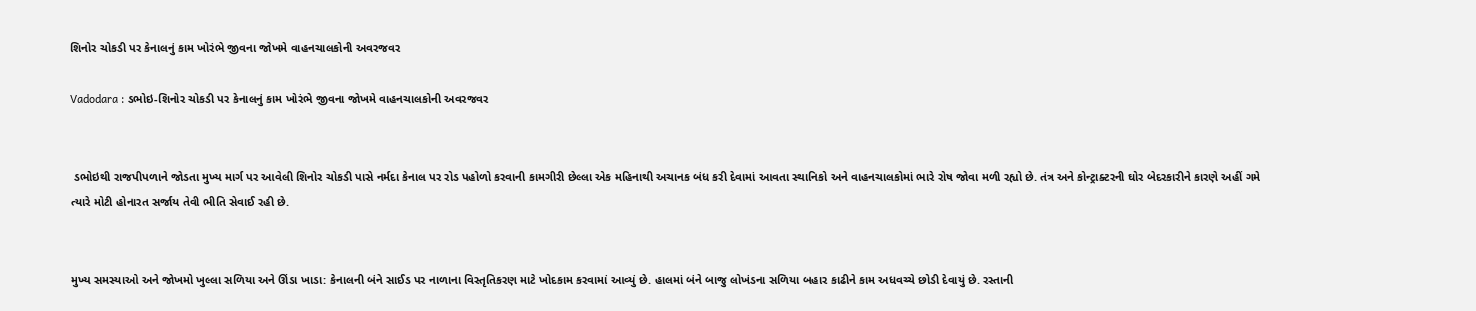શિનોર ચોકડી પર કેનાલનું કામ ખોરંભે જીવના જોખમે વાહનચાલકોની અવરજવર

Vadodara : ડભોઇ-શિનોર ચોકડી પર કેનાલનું કામ ખોરંભે જીવના જોખમે વાહનચાલકોની અવરજવર


 ડભોઇથી રાજપીપળાને જોડતા મુખ્ય માર્ગ પર આવેલી શિનોર ચોકડી પાસે નર્મદા કેનાલ પર રોડ પહોળો કરવાની કામગીરી છેલ્લા એક મહિનાથી અચાનક બંધ કરી દેવામાં આવતા સ્થાનિકો અને વાહનચાલકોમાં ભારે રોષ જોવા મળી રહ્યો છે. તંત્ર અને કોન્ટ્રાક્ટરની ઘોર બેદરકારીને કારણે અહીં ગમે ત્યારે મોટી હોનારત સર્જાય તેવી ભીતિ સેવાઈ રહી છે.


મુખ્ય સમસ્યાઓ અને જોખમો ખુલ્લા સળિયા અને ઊંડા ખાડા: કેનાલની બંને સાઈડ પર નાળાના વિસ્તૃતિકરણ માટે ખોદકામ કરવામાં આવ્યું છે. હાલમાં બંને બાજુ લોખંડના સળિયા બહાર કાઢીને કામ અધવચ્ચે છોડી દેવાયું છે. રસ્તાની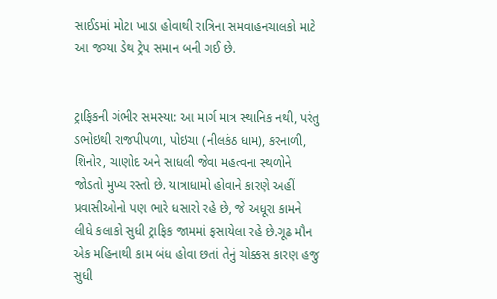સાઈડમાં મોટા ખાડા હોવાથી રાત્રિના સમવાહનચાલકો માટે આ જગ્યા ડેથ ટ્રેપ સમાન બની ગઈ છે.


ટ્રાફિકની ગંભીર સમસ્યા: આ માર્ગ માત્ર સ્થાનિક નથી, પરંતુ ડભોઇથી રાજપીપળા, પોઇચા (નીલકંઠ ધામ), કરનાળી, શિનોર, ચાણોદ અને સાધલી જેવા મહત્વના સ્થળોને જોડતો મુખ્ય રસ્તો છે. યાત્રાધામો હોવાને કારણે અહીં પ્રવાસીઓનો પણ ભારે ધસારો રહે છે, જે અધૂરા કામને લીધે કલાકો સુધી ટ્રાફિક જામમાં ફસાયેલા રહે છે.ગૂઢ મૌન એક મહિનાથી કામ બંધ હોવા છતાં તેનું ચોક્કસ કારણ હજુ સુધી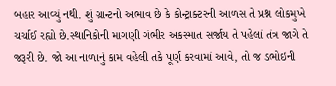બહાર આવ્યું નથી. શું ગ્રાન્ટનો અભાવ છે કે કોન્ટ્રાક્ટરની આળસ તે પ્રશ્ન લોકમુખે ચર્ચાઈ રહ્યો છે.સ્થાનિકોની માગણી ગંભીર અકસ્માત સર્જાય તે પહેલાં તંત્ર જાગે તે જરૂરી છે. જો આ નાળાનું કામ વહેલી તકે પૂર્ણ કરવામાં આવે, તો જ ડભોઇની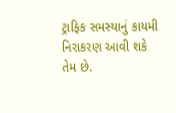ટ્રાફિક સમસ્યાનું કાયમી નિરાકરણ આવી શકે તેમ છે.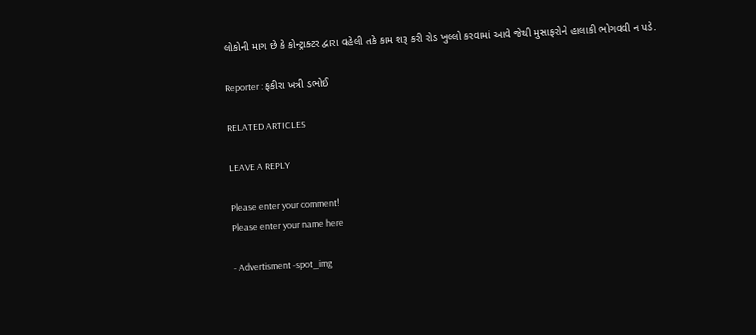લોકોની માગ છે કે કોન્ટ્રાક્ટર દ્વારા વહેલી તકે કામ શરૂ કરી રોડ ખુલ્લો કરવામાં આવે જેથી મુસાફરોને હાલાકી ભોગવવી ન પડે.

Reporter : ફકીરા ખત્રી ડભોઈ

RELATED ARTICLES

LEAVE A REPLY

Please enter your comment!
Please enter your name here

- Advertisment -spot_img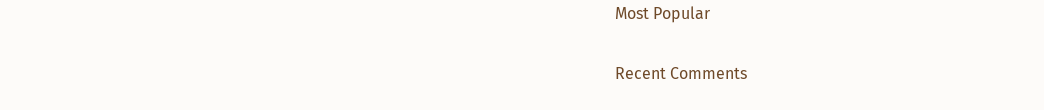Most Popular

Recent Comments